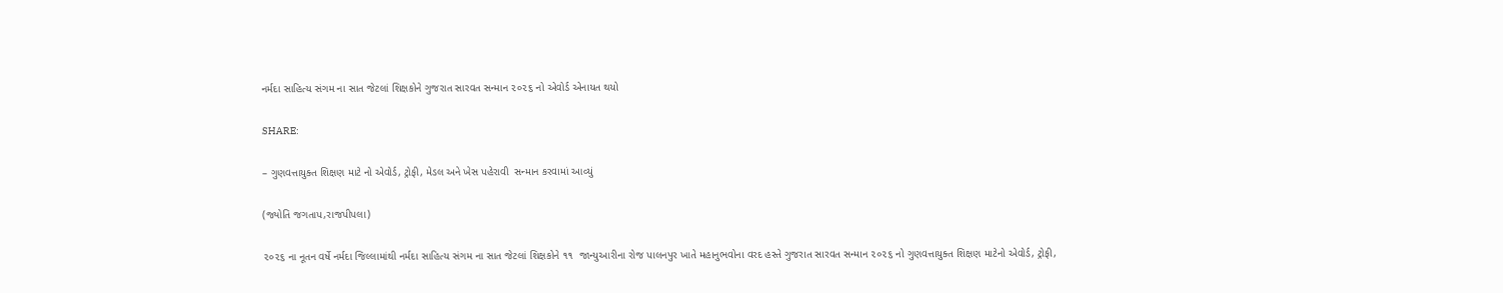નર્મદા સાહિત્ય સંગમ ના સાત જેટલાં શિક્ષકોને ગુજરાત સારવત સન્માન ૨૦૨૬ નો એવોર્ડ એનાયત થયો

SHARE:

– ગુણવત્તાયુક્ત શિક્ષણ માટે નો એવોર્ડ, ટ્રોફી, મેડલ અને ખેસ પહેરાવી  સન્માન કરવામાં આવ્યું

(જ્યોતિ જગતાપ,રાજપીપલા)

૨૦૨૬ ના નૂતન વર્ષે નર્મદા જિલ્લામાંથી નર્મદા સાહિત્ય સંગમ ના સાત જેટલાં શિક્ષકોને ૧૧  જાન્યુઆરીના રોજ પાલનપુર ખાતે મહાનુભવોના વરદ હસ્તે ગુજરાત સારવત સન્માન ૨૦૨૬ નો ગુણવત્તાયુક્ત શિક્ષણ માટેનો એવોર્ડ, ટ્રોફી,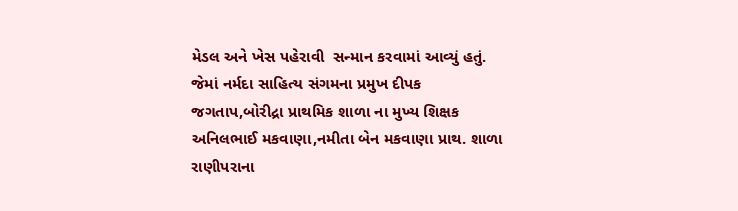મેડલ અને ખેસ પહેરાવી  સન્માન કરવામાં આવ્યું હતું. જેમાં નર્મદા સાહિત્ય સંગમના પ્રમુખ દીપક જગતાપ,બોરીદ્રા પ્રાથમિક શાળા ના મુખ્ય શિક્ષક અનિલભાઈ મકવાણા,નમીતા બેન મકવાણા પ્રાથ. શાળા રાણીપરાના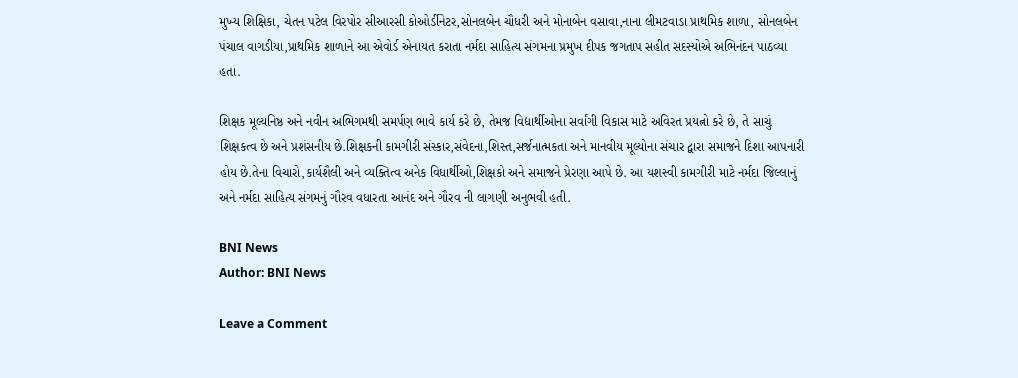મુખ્ય શિક્ષિકા, ચેતન પટેલ વિરપોર સીઆરસી કોઓર્ડીનેટર,સોનલબેન ચૌધરી અને મોનાબેન વસાવા,નાના લીમટવાડા પ્રાથમિક શાળા, સોનલબેન પંચાલ વાગડીયા,પ્રાથમિક શાળાને આ એવોર્ડ એનાયત કરાતા નર્મદા સાહિત્ય સંગમના પ્રમુખ દીપક જગતાપ સહીત સદસ્યોએ અભિનંદન પાઠવ્યા હતા.

શિક્ષક મૂલ્યનિષ્ઠ અને નવીન અભિગમથી સમર્પણ ભાવે કાર્ય કરે છે, તેમજ વિદ્યાર્થીઓના સર્વાંગી વિકાસ માટે અવિરત પ્રયત્નો કરે છે, તે સાચું શિક્ષકત્વ છે અને પ્રશંસનીય છે.શિક્ષકની કામગીરી સંસ્કાર,સંવેદના,શિસ્ત,સર્જનાત્મકતા અને માનવીય મૂલ્યોના સંચાર દ્વારા સમાજને દિશા આપનારી હોય છે.તેના વિચારો,કાર્યશૈલી અને વ્યક્તિત્વ અનેક વિધાર્થીઓ,શિક્ષકો અને સમાજને પ્રેરણા આપે છે. આ યશસ્વી કામગીરી માટે નર્મદા જિલ્લાનું અને નર્મદા સાહિત્ય સંગમનું ગૌરવ વધારતા આનંદ અને ગૌરવ ની લાગણી અનુભવી હતી.

BNI News
Author: BNI News

Leave a Comment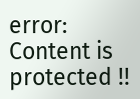error: Content is protected !!